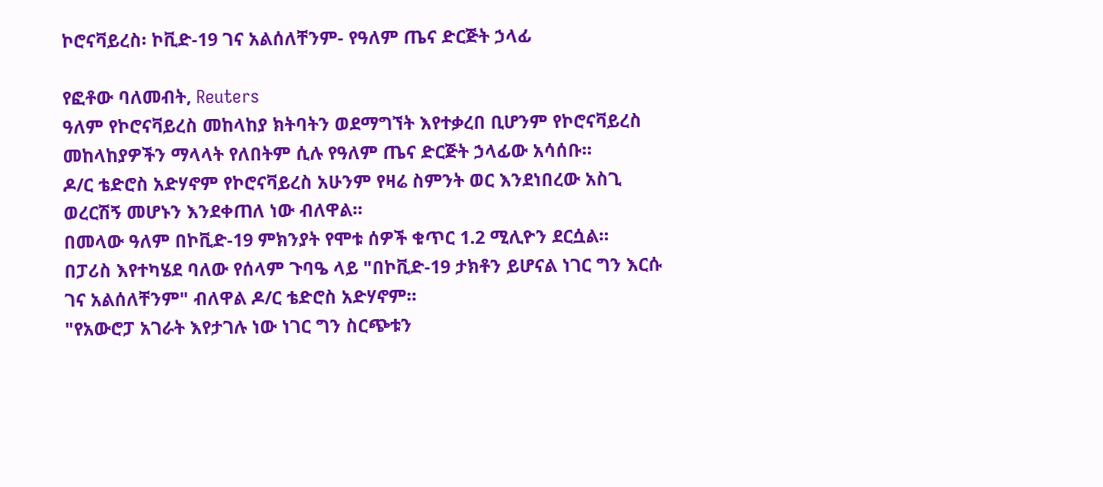ኮሮናቫይረስ፡ ኮቪድ-19 ገና አልሰለቸንም- የዓለም ጤና ድርጅት ኃላፊ

የፎቶው ባለመብት, Reuters
ዓለም የኮሮናቫይረስ መከላከያ ክትባትን ወደማግኘት እየተቃረበ ቢሆንም የኮሮናቫይረስ መከላከያዎችን ማላላት የለበትም ሲሉ የዓለም ጤና ድርጅት ኃላፊው አሳሰቡ።
ዶ/ር ቴድሮስ አድሃኖም የኮሮናቫይረስ አሁንም የዛሬ ስምንት ወር እንደነበረው አስጊ ወረርሽኝ መሆኑን እንደቀጠለ ነው ብለዋል።
በመላው ዓለም በኮቪድ-19 ምክንያት የሞቱ ሰዎች ቁጥር 1.2 ሚሊዮን ደርሷል።
በፓሪስ እየተካሄደ ባለው የሰላም ጉባዔ ላይ "በኮቪድ-19 ታክቶን ይሆናል ነገር ግን እርሱ ገና አልሰለቸንም" ብለዋል ዶ/ር ቴድሮስ አድሃኖም።
"የአውሮፓ አገራት እየታገሉ ነው ነገር ግን ስርጭቱን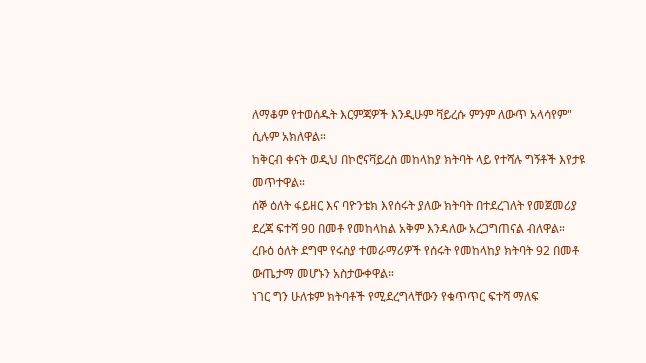ለማቆም የተወሰዱት እርምጃዎች እንዲሁም ቫይረሱ ምንም ለውጥ አላሳየም" ሲሉም አክለዋል።
ከቅርብ ቀናት ወዲህ በኮሮናቫይረስ መከላከያ ክትባት ላይ የተሻሉ ግኝቶች እየታዩ መጥተዋል።
ሰኞ ዕለት ፋይዘር እና ባዮንቴክ እየሰሩት ያለው ክትባት በተደረገለት የመጀመሪያ ደረጃ ፍተሻ 90 በመቶ የመከላከል አቅም እንዳለው አረጋግጠናል ብለዋል።
ረቡዕ ዕለት ደግሞ የሩስያ ተመራማሪዎች የሰሩት የመከላከያ ክትባት 92 በመቶ ውጤታማ መሆኑን አስታውቀዋል።
ነገር ግን ሁለቱም ክትባቶች የሚደረግላቸውን የቁጥጥር ፍተሻ ማለፍ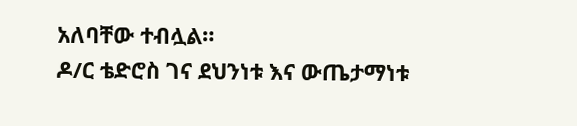አለባቸው ተብሏል።
ዶ/ር ቴድሮስ ገና ደህንነቱ እና ውጤታማነቱ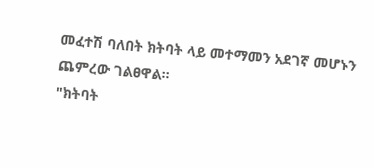መፈተሽ ባለበት ክትባት ላይ መተማመን አደገኛ መሆኑን ጨምረው ገልፀዋል።
"ክትባት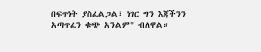በፍጥነት ያስፈልጋል፣ ነገር ግን እጃችንን አጣጥፈን ቁጭ አንልም" ብለዋል።